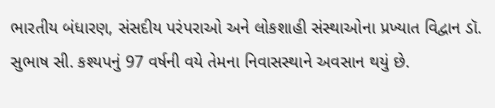ભારતીય બંધારણ, સંસદીય પરંપરાઓ અને લોકશાહી સંસ્થાઓના પ્રખ્યાત વિદ્વાન ડૉ. સુભાષ સી. કશ્યપનું 97 વર્ષની વયે તેમના નિવાસસ્થાને અવસાન થયું છે.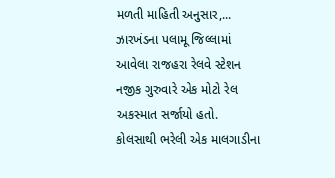મળતી માહિતી અનુસાર,...
ઝારખંડના પલામૂ જિલ્લામાં આવેલા રાજહરા રેલવે સ્ટેશન નજીક ગુરુવારે એક મોટો રેલ અકસ્માત સર્જાયો હતો. કોલસાથી ભરેલી એક માલગાડીના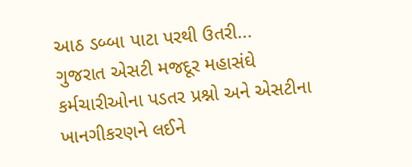આઠ ડબ્બા પાટા પરથી ઉતરી...
ગુજરાત એસટી મજદૂર મહાસંઘે કર્મચારીઓના પડતર પ્રશ્નો અને એસટીના ખાનગીકરણને લઈને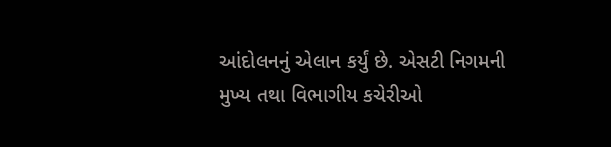આંદોલનનું એલાન કર્યું છે. એસટી નિગમની મુખ્ય તથા વિભાગીય કચેરીઓ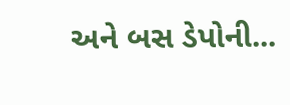અને બસ ડેપોની...